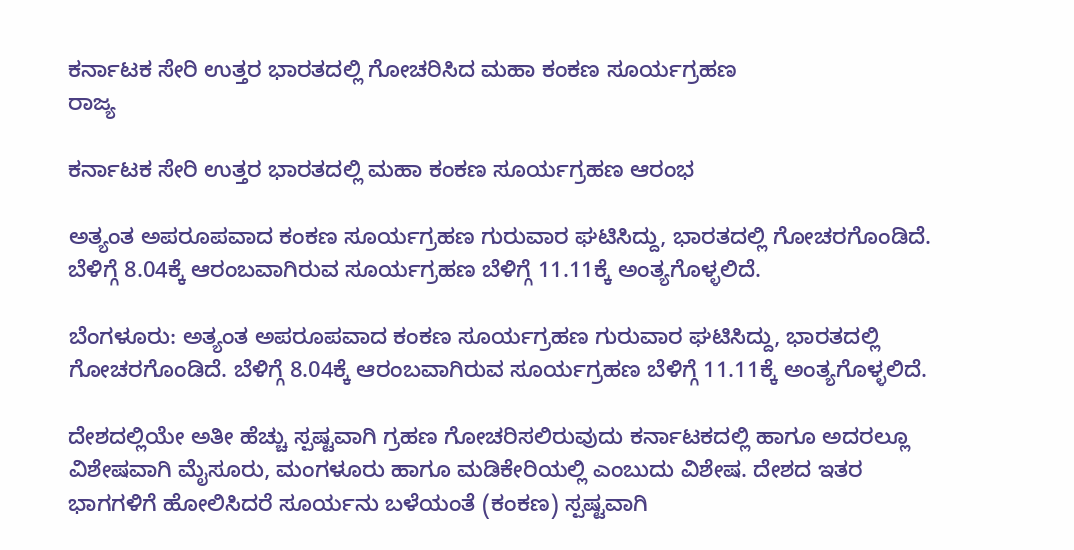ಕರ್ನಾಟಕ ಸೇರಿ ಉತ್ತರ ಭಾರತದಲ್ಲಿ ಗೋಚರಿಸಿದ ಮಹಾ ಕಂಕಣ ಸೂರ್ಯಗ್ರಹಣ
ರಾಜ್ಯ

ಕರ್ನಾಟಕ ಸೇರಿ ಉತ್ತರ ಭಾರತದಲ್ಲಿ ಮಹಾ ಕಂಕಣ ಸೂರ್ಯಗ್ರಹಣ ಆರಂಭ

ಅತ್ಯಂತ ಅಪರೂಪವಾದ ಕಂಕಣ ಸೂರ್ಯಗ್ರಹಣ ಗುರುವಾರ ಘಟಿಸಿದ್ದು, ಭಾರತದಲ್ಲಿ ಗೋಚರಗೊಂಡಿದೆ. ಬೆಳಿಗ್ಗೆ 8.04ಕ್ಕೆ ಆರಂಬವಾಗಿರುವ ಸೂರ್ಯಗ್ರಹಣ ಬೆಳಿಗ್ಗೆ 11.11ಕ್ಕೆ ಅಂತ್ಯಗೊಳ್ಳಲಿದೆ.

ಬೆಂಗಳೂರು: ಅತ್ಯಂತ ಅಪರೂಪವಾದ ಕಂಕಣ ಸೂರ್ಯಗ್ರಹಣ ಗುರುವಾರ ಘಟಿಸಿದ್ದು, ಭಾರತದಲ್ಲಿ ಗೋಚರಗೊಂಡಿದೆ. ಬೆಳಿಗ್ಗೆ 8.04ಕ್ಕೆ ಆರಂಬವಾಗಿರುವ ಸೂರ್ಯಗ್ರಹಣ ಬೆಳಿಗ್ಗೆ 11.11ಕ್ಕೆ ಅಂತ್ಯಗೊಳ್ಳಲಿದೆ.

ದೇಶದಲ್ಲಿಯೇ ಅತೀ ಹೆಚ್ಚು ಸ್ಪಷ್ಟವಾಗಿ ಗ್ರಹಣ ಗೋಚರಿಸಲಿರುವುದು ಕರ್ನಾಟಕದಲ್ಲಿ ಹಾಗೂ ಅದರಲ್ಲೂ ವಿಶೇಷವಾಗಿ ಮೈಸೂರು, ಮಂಗಳೂರು ಹಾಗೂ ಮಡಿಕೇರಿಯಲ್ಲಿ ಎಂಬುದು ವಿಶೇಷ. ದೇಶದ ಇತರ ಭಾಗಗಳಿಗೆ ಹೋಲಿಸಿದರೆ ಸೂರ್ಯನು ಬಳೆಯಂತೆ (ಕಂಕಣ) ಸ್ಪಷ್ಟವಾಗಿ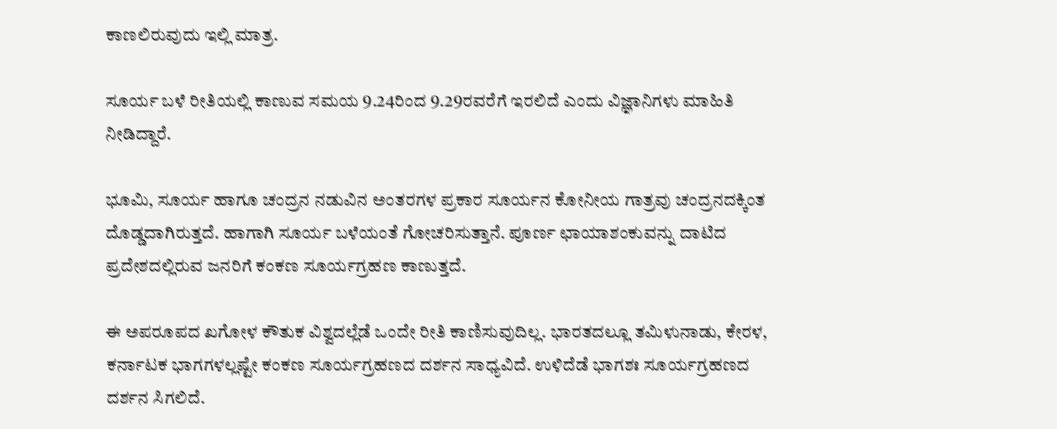ಕಾಣಲಿರುವುದು ಇಲ್ಲಿ ಮಾತ್ರ.

ಸೂರ್ಯ ಬಳೆ ರೀತಿಯಲ್ಲಿ ಕಾಣುವ ಸಮಯ 9.24ರಿಂದ 9.29ರವರೆಗೆ ಇರಲಿದೆ ಎಂದು ವಿಜ್ಞಾನಿಗಳು ಮಾಹಿತಿ ನೀಡಿದ್ದಾರೆ.

ಭೂಮಿ, ಸೂರ್ಯ ಹಾಗೂ ಚಂದ್ರನ ನಡುವಿನ ಅಂತರಗಳ ಪ್ರಕಾರ ಸೂರ್ಯನ ಕೋನೀಯ ಗಾತ್ರವು ಚಂದ್ರನದಕ್ಕಿಂತ ದೊಡ್ಡದಾಗಿರುತ್ತದೆ. ಹಾಗಾಗಿ ಸೂರ್ಯ ಬಳೆಯಂತೆ ಗೋಚರಿಸುತ್ತಾನೆ. ಪೂರ್ಣ ಛಾಯಾಶಂಕುವನ್ನು ದಾಟಿದ ಪ್ರದೇಶದಲ್ಲಿರುವ ಜನರಿಗೆ ಕಂಕಣ ಸೂರ್ಯಗ್ರಹಣ ಕಾಣುತ್ತದೆ.

ಈ ಅಪರೂಪದ ಖಗೋಳ ಕೌತುಕ ವಿಶ್ವದಲ್ಲೆಡೆ ಒಂದೇ ರೀತಿ ಕಾಣಿಸುವುದಿಲ್ಲ. ಭಾರತದಲ್ಲೂ ತಮಿಳುನಾಡು, ಕೇರಳ, ಕರ್ನಾಟಕ ಭಾಗಗಳಲ್ಲಷ್ಟೇ ಕಂಕಣ ಸೂರ್ಯಗ್ರಹಣದ ದರ್ಶನ ಸಾಧ್ಯವಿದೆ. ಉಳಿದೆಡೆ ಭಾಗಶಃ ಸೂರ್ಯಗ್ರಹಣದ ದರ್ಶನ ಸಿಗಲಿದೆ.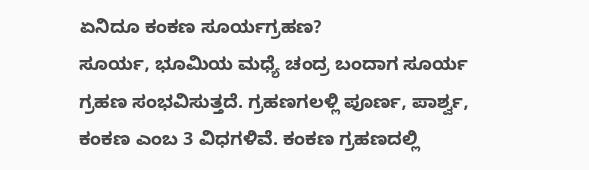ಏನಿದೂ ಕಂಕಣ ಸೂರ್ಯಗ್ರಹಣ?
ಸೂರ್ಯ, ಭೂಮಿಯ ಮಧ್ಯೆ ಚಂದ್ರ ಬಂದಾಗ ಸೂರ್ಯ ಗ್ರಹಣ ಸಂಭವಿಸುತ್ತದೆ. ಗ್ರಹಣಗಲಳ್ಲಿ ಪೂರ್ಣ, ಪಾರ್ಶ್ವ, ಕಂಕಣ ಎಂಬ 3 ವಿಧಗಳಿವೆ. ಕಂಕಣ ಗ್ರಹಣದಲ್ಲಿ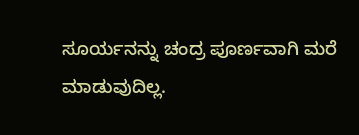ಸೂರ್ಯನನ್ನು ಚಂದ್ರ ಪೂರ್ಣವಾಗಿ ಮರೆ ಮಾಡುವುದಿಲ್ಲ.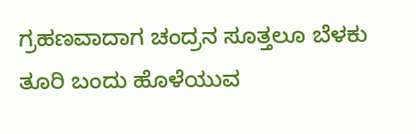ಗ್ರಹಣವಾದಾಗ ಚಂದ್ರನ ಸೂತ್ತಲೂ ಬೆಳಕು ತೂರಿ ಬಂದು ಹೊಳೆಯುವ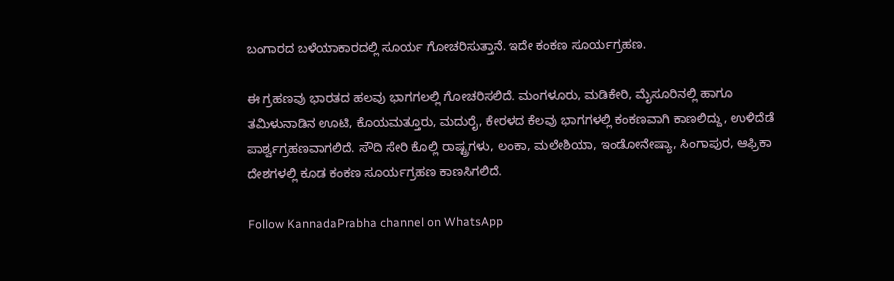ಬಂಗಾರದ ಬಳೆಯಾಕಾರದಲ್ಲಿ ಸೂರ್ಯ ಗೋಚರಿಸುತ್ತಾನೆ. ಇದೇ ಕಂಕಣ ಸೂರ್ಯಗ್ರಹಣ.

ಈ ಗ್ರಹಣವು ಭಾರತದ ಹಲವು ಭಾಗಗಲಲ್ಲಿ ಗೋಚರಿಸಲಿದೆ. ಮಂಗಳೂರು, ಮಡಿಕೇರಿ, ಮೈಸೂರಿನಲ್ಲಿ ಹಾಗೂ ತಮಿಳುನಾಡಿನ ಊಟಿ, ಕೊಯಮತ್ತೂರು, ಮದುರೈ, ಕೇರಳದ ಕೆಲವು ಭಾಗಗಳಲ್ಲಿ ಕಂಕಣವಾಗಿ ಕಾಣಲಿದ್ದು, ಉಳಿದೆಡೆ ಪಾರ್ಶ್ವಗ್ರಹಣವಾಗಲಿದೆ. ಸೌದಿ ಸೇರಿ ಕೊಲ್ಲಿ ರಾಷ್ಟ್ರಗಳು, ಲಂಕಾ, ಮಲೇಶಿಯಾ, ಇಂಡೋನೇಷ್ಯಾ, ಸಿಂಗಾಪುರ, ಆಫ್ರಿಕಾ ದೇಶಗಳಲ್ಲಿ ಕೂಡ ಕಂಕಣ ಸೂರ್ಯಗ್ರಹಣ ಕಾಣಸಿಗಲಿದೆ.

Follow KannadaPrabha channel on WhatsApp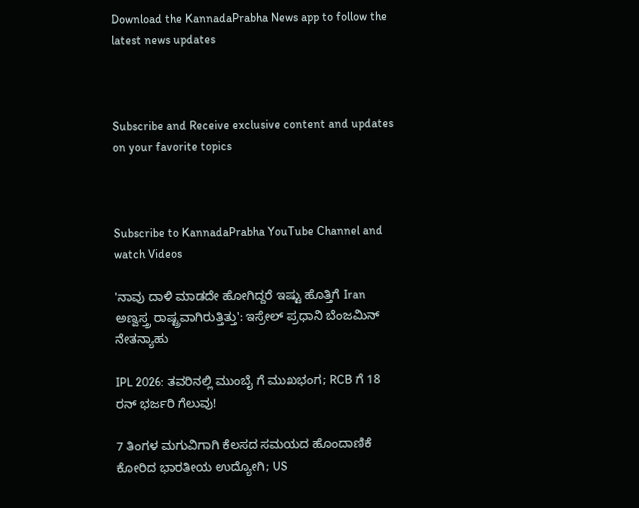Download the KannadaPrabha News app to follow the latest news updates



Subscribe and Receive exclusive content and updates on your favorite topics



Subscribe to KannadaPrabha YouTube Channel and watch Videos

'ನಾವು ದಾಳಿ ಮಾಡದೇ ಹೋಗಿದ್ದರೆ ಇಷ್ಟು ಹೊತ್ತಿಗೆ Iran ಅಣ್ವಸ್ತ್ರ ರಾಷ್ಟ್ರವಾಗಿರುತ್ತಿತ್ತು': ಇಸ್ರೇಲ್ ಪ್ರಧಾನಿ ಬೆಂಜಮಿನ್ ನೇತನ್ಯಾಹು

IPL 2026: ತವರಿನಲ್ಲಿ ಮುಂಬೈ ಗೆ ಮುಖಭಂಗ; RCB ಗೆ 18 ರನ್ ಭರ್ಜರಿ ಗೆಲುವು!

7 ತಿಂಗಳ ಮಗುವಿಗಾಗಿ ಕೆಲಸದ ಸಮಯದ ಹೊಂದಾಣಿಕೆ ಕೋರಿದ ಭಾರತೀಯ ಉದ್ಯೋಗಿ; US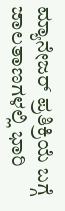ಮ್ಯಾನೇಜರ್ ಪ್ರತಿಕ್ರಿಯೆ ಬಗ್ಗೆ ಜಾಲತಾಣಗಳಲ್ಲಿ ಭಾರಿ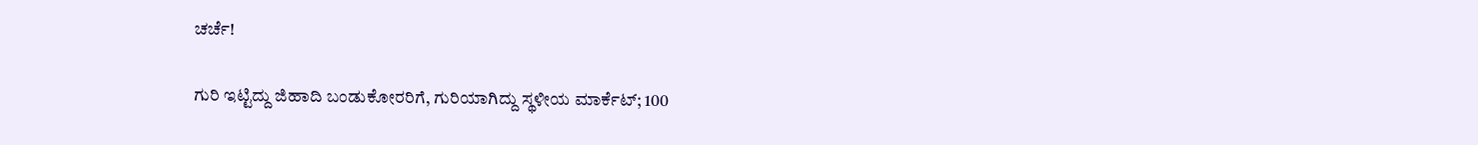ಚರ್ಚೆ!

ಗುರಿ ಇಟ್ಟಿದ್ದು ಜಿಹಾದಿ ಬಂಡುಕೋರರಿಗೆ, ಗುರಿಯಾಗಿದ್ದು ಸ್ಥಳೀಯ ಮಾರ್ಕೆಟ್; 100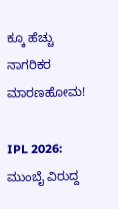ಕ್ಕೂ ಹೆಚ್ಚು ನಾಗರಿಕರ ಮಾರಣಹೋಮ!

IPL 2026: ಮುಂಬೈ ವಿರುದ್ದ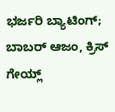ಭರ್ಜರಿ ಬ್ಯಾಟಿಂಗ್; ಬಾಬರ್ ಆಜಂ, ಕ್ರಿಸ್ ಗೇಯ್ಲ್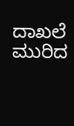ದಾಖಲೆ ಮುರಿದ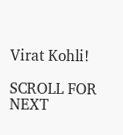Virat Kohli!

SCROLL FOR NEXT